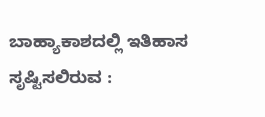ಬಾಹ್ಯಾಕಾಶದಲ್ಲಿ ಇತಿಹಾಸ ಸೃಷ್ಟಿಸಲಿರುವ :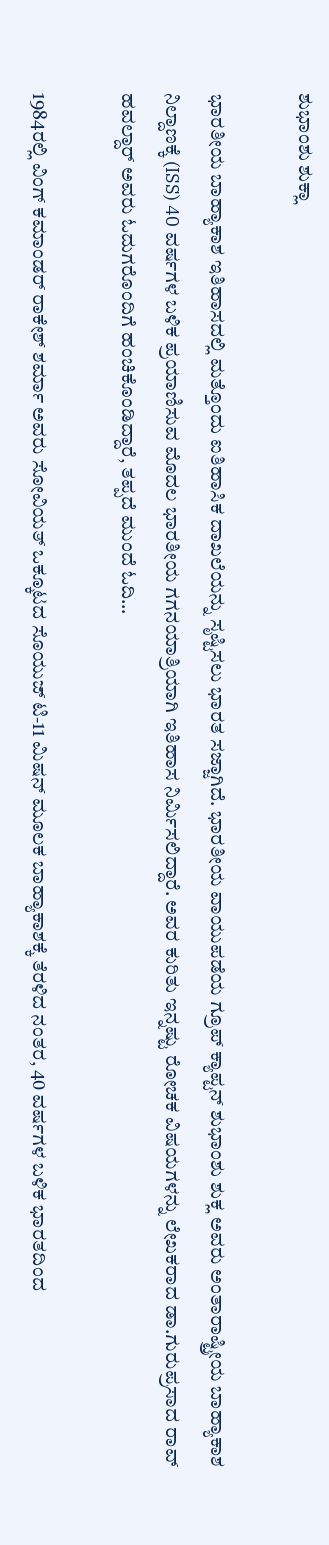ಶುಭಾಂಶು ಶುಕ್ಲಾ

ಭಾರತೀಯ ಬಾಹ್ಯಾಕಾಶ ಇತಿಹಾಸದಲ್ಲಿ ಮತ್ತೊಂದು ಐತಿಹಾಸಿಕ ದಾಖಲೆಯನ್ನು ಸೃಷ್ಟಿಸಲು ಭಾರತ ಸಜ್ಜಾಗಿದೆ. ಭಾರತೀಯ ವಾಯುಪಡೆಯ ಗ್ರೂಪ್ ಕ್ಯಾಪ್ಟನ್ ಶುಭಾಂಶು ಶುಕ್ಲ ಅವರು ಅಂತಾರಾಷ್ಟ್ರೀಯ ಬಾಹ್ಯಾಕಾಶ ನಿಲ್ದಾಣಕ್ಕೆ (ISS) 40 ವರ್ಷಗಳ ಬಳಿಕ ಪ್ರಯಾಣಿಸುವ ಮೊದಲ ಭಾರತೀಯ ಗಗನಯಾತ್ರಿಯಾಗಿ ಇತಿಹಾಸ ನಿರ್ಮಿಸಲಿದ್ದಾರೆ. ಅವರ ಕುರಿತು ಇನ್ನಷ್ಟು ರೋಚಕ ವಿಷಯಗಳನ್ನು ಲೇಖಕರಾದ ಡಾ.ಗುರುಪ್ರಸಾದ ರಾವ್ ಹವಲ್ದಾರ್ ಅವರು ಓದುಗರೊಂದಿಗೆ ಹಂಚಿಕೊಂಡಿದ್ದಾರೆ, ತಪ್ಪದೆ ಮುಂದೆ ಓದಿ…

1984ರಲ್ಲಿ ವಿಂಗ್ ಕಮಾಂಡರ್ ರಾಕೇಶ್ ಶರ್ಮಾ ಅವರು ಸೋವಿಯತ್ ಒಕ್ಕೂಟದ ಸೊಯುಜ್ ಟಿ-11 ಮಿಷನ್ ಮೂಲಕ ಬಾಹ್ಯಾಕಾಶಕ್ಕೆ ತೆರಳಿದ ನಂತರ, 40 ವರ್ಷಗಳ ಬಳಿಕ ಭಾರತದಿಂದ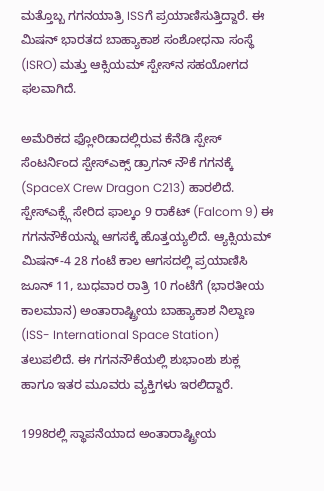ಮತ್ತೊಬ್ಬ ಗಗನಯಾತ್ರಿ ISSಗೆ ಪ್ರಯಾಣಿಸುತ್ತಿದ್ದಾರೆ. ಈ ಮಿಷನ್ ಭಾರತದ ಬಾಹ್ಯಾಕಾಶ ಸಂಶೋಧನಾ ಸಂಸ್ಥೆ (ISRO) ಮತ್ತು ಆಕ್ಸಿಯಮ್ ಸ್ಪೇಸ್‌ನ ಸಹಯೋಗದ ಫಲವಾಗಿದೆ.

ಅಮೆರಿಕದ ಫ್ಲೋರಿಡಾದಲ್ಲಿರುವ ಕೆನೆಡಿ ಸ್ಪೇಸ್ ಸೆಂಟರ್ನಿಂದ ಸ್ಪೇಸ್ಎಕ್ಸ್ ಡ್ರಾಗನ್ ನೌಕೆ ಗಗನಕ್ಕೆ (SpaceX Crew Dragon C213) ಹಾರಲಿದೆ. ಸ್ಪೇಸ್ಎಕ್ಸ್ಗೆ ಸೇರಿದ ಫಾಲ್ಕಂ 9 ರಾಕೆಟ್ (Falcom 9) ಈ ಗಗನನೌಕೆಯನ್ನು ಆಗಸಕ್ಕೆ ಹೊತ್ತಯ್ಯಲಿದೆ. ಆ್ಯಕ್ಸಿಯಮ್ ಮಿಷನ್-4 28 ಗಂಟೆ ಕಾಲ ಆಗಸದಲ್ಲಿ ಪ್ರಯಾಣಿಸಿ ಜೂನ್ 11, ಬುಧವಾರ ರಾತ್ರಿ 10 ಗಂಟೆಗೆ (ಭಾರತೀಯ ಕಾಲಮಾನ) ಅಂತಾರಾಷ್ಟ್ರೀಯ ಬಾಹ್ಯಾಕಾಶ ನಿಲ್ದಾಣ (ISS- International Space Station) ತಲುಪಲಿದೆ. ಈ ಗಗನನೌಕೆಯಲ್ಲಿ ಶುಭಾಂಶು ಶುಕ್ಲ ಹಾಗೂ ಇತರ ಮೂವರು ವ್ಯಕ್ತಿಗಳು ಇರಲಿದ್ದಾರೆ.

1998ರಲ್ಲಿ ಸ್ಥಾಪನೆಯಾದ ಅಂತಾರಾಷ್ಟ್ರೀಯ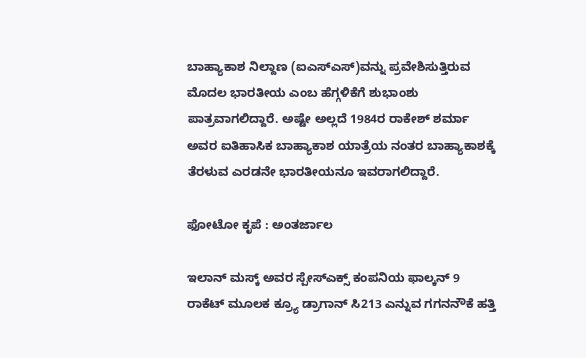ಬಾಹ್ಯಾಕಾಶ ನಿಲ್ದಾಣ (ಐಎಸ್‌ಎಸ್‌)ವನ್ನು ಪ್ರವೇಶಿಸುತ್ತಿರುವ ಮೊದಲ ಭಾರತೀಯ ಎಂಬ ಹೆಗ್ಗಳಿಕೆಗೆ ಶುಭಾಂಶು ಪಾತ್ರವಾಗಲಿದ್ದಾರೆ. ಅಷ್ಟೇ ಅಲ್ಲದೆ 1984ರ ರಾಕೇಶ್‌ ಶರ್ಮಾ ಅವರ ಐತಿಹಾಸಿಕ ಬಾಹ್ಯಾಕಾಶ ಯಾತ್ರೆಯ ನಂತರ ಬಾಹ್ಯಾಕಾಶಕ್ಕೆ ತೆರಳುವ ಎರಡನೇ ಭಾರತೀಯನೂ ಇವರಾಗಲಿದ್ದಾರೆ.

ಫೋಟೋ ಕೃಪೆ : ಅಂತರ್ಜಾಲ

ಇಲಾನ್ ಮಸ್ಕ್ ಅವರ ಸ್ಪೇಸ್ಎಕ್ಸ್ ಕಂಪನಿಯ ಫಾಲ್ಕನ್ 9 ರಾಕೆಟ್ ಮೂಲಕ ಕ್ರ್ಯೂ ಡ್ರಾಗಾನ್ ಸಿ213 ಎನ್ನುವ ಗಗನನೌಕೆ ಹತ್ತಿ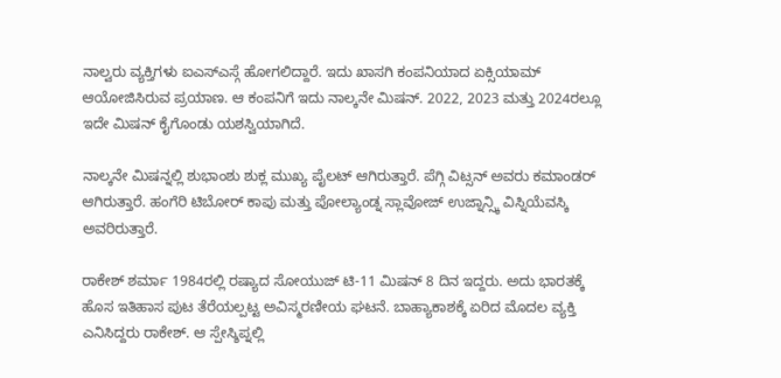ನಾಲ್ವರು ವ್ಯಕ್ತಿಗಳು ಐಎಸ್ಎಸ್ಗೆ ಹೋಗಲಿದ್ದಾರೆ. ಇದು ಖಾಸಗಿ ಕಂಪನಿಯಾದ ಏಕ್ಸಿಯಾಮ್ ಆಯೋಜಿಸಿರುವ ಪ್ರಯಾಣ. ಆ ಕಂಪನಿಗೆ ಇದು ನಾಲ್ಕನೇ ಮಿಷನ್. 2022, 2023 ಮತ್ತು 2024ರಲ್ಲೂ ಇದೇ ಮಿಷನ್ ಕೈಗೊಂಡು ಯಶಸ್ವಿಯಾಗಿದೆ.

ನಾಲ್ಕನೇ ಮಿಷನ್ನಲ್ಲಿ ಶುಭಾಂಶು ಶುಕ್ಲ ಮುಖ್ಯ ಪೈಲಟ್ ಆಗಿರುತ್ತಾರೆ. ಪೆಗ್ಗಿ ವಿಟ್ಸನ್ ಅವರು ಕಮಾಂಡರ್ ಆಗಿರುತ್ತಾರೆ. ಹಂಗೆರಿ ಟಿಬೋರ್ ಕಾಪು ಮತ್ತು ಪೋಲ್ಯಾಂಡ್ನ ಸ್ಲಾವೋಜ್ ಉಜ್ನಾನ್ಸ್ಕಿ ವಿಸ್ನಿಯೆವಸ್ಕಿ ಅವರಿರುತ್ತಾರೆ.

ರಾಕೇಶ್ ಶರ್ಮಾ 1984ರಲ್ಲಿ ರಷ್ಯಾದ ಸೋಯುಜ್ ಟಿ-11 ಮಿಷನ್ 8 ದಿನ ಇದ್ದರು. ಅದು ಭಾರತಕ್ಕೆ ಹೊಸ ಇತಿಹಾಸ ಪುಟ ತೆರೆಯಲ್ಪಟ್ಟ ಅವಿಸ್ಮರಣೀಯ ಘಟನೆ. ಬಾಹ್ಯಾಕಾಶಕ್ಕೆ ಏರಿದ ಮೊದಲ ವ್ಯಕ್ತಿ ಎನಿಸಿದ್ದರು ರಾಕೇಶ್. ಆ ಸ್ಪೇಸ್ಶಿಪ್ನಲ್ಲಿ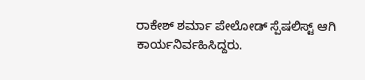ರಾಕೇಶ್ ಶರ್ಮಾ ಪೇಲೋಡ್ ಸ್ಪೆಷಲಿಸ್ಟ್ ಆಗಿ ಕಾರ್ಯನಿರ್ವಹಿಸಿದ್ದರು.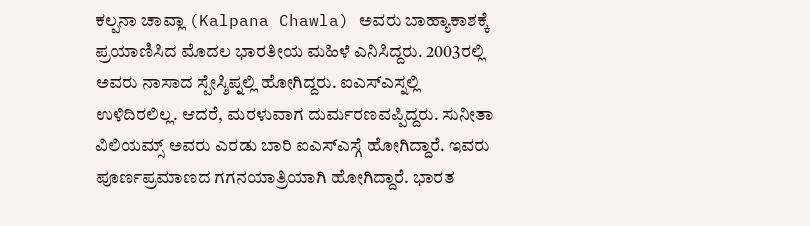ಕಲ್ಪನಾ ಚಾವ್ಲಾ (Kalpana Chawla) ಅವರು ಬಾಹ್ಯಾಕಾಶಕ್ಕೆ ಪ್ರಯಾಣಿಸಿದ ಮೊದಲ ಭಾರತೀಯ ಮಹಿಳೆ ಎನಿಸಿದ್ದರು. 2003ರಲ್ಲಿ ಅವರು ನಾಸಾದ ಸ್ಪೇಸ್ಶಿಪ್ನಲ್ಲಿ ಹೋಗಿದ್ದರು. ಐಎಸ್ಎಸ್ನಲ್ಲಿ ಉಳಿದಿರಲಿಲ್ಲ. ಆದರೆ, ಮರಳುವಾಗ ದುರ್ಮರಣವಪ್ಪಿದ್ದರು. ಸುನೀತಾ ವಿಲಿಯಮ್ಸ್ ಅವರು ಎರಡು ಬಾರಿ ಐಎಸ್ಎಸ್ಗೆ ಹೋಗಿದ್ದಾರೆ. ಇವರು ಪೂರ್ಣಪ್ರಮಾಣದ ಗಗನಯಾತ್ರಿಯಾಗಿ ಹೋಗಿದ್ದಾರೆ. ಭಾರತ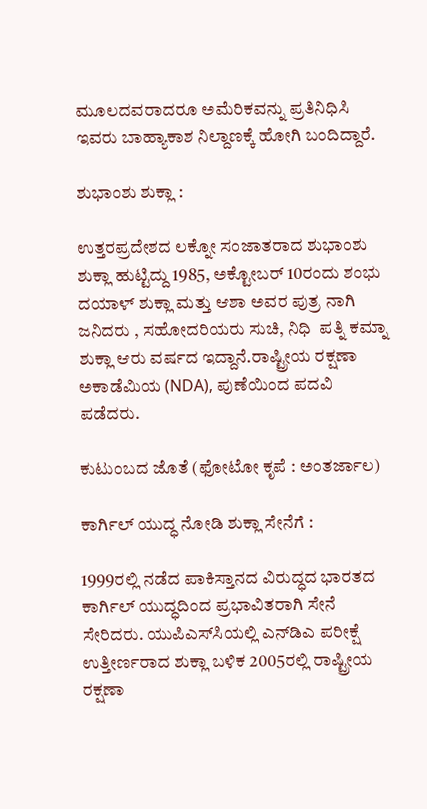ಮೂಲದವರಾದರೂ ಅಮೆರಿಕವನ್ನು ಪ್ರತಿನಿಧಿಸಿ ಇವರು ಬಾಹ್ಯಾಕಾಶ ನಿಲ್ದಾಣಕ್ಕೆ ಹೋಗಿ ಬಂದಿದ್ದಾರೆ.

ಶುಭಾಂಶು ಶುಕ್ಲಾ :

ಉತ್ತರಪ್ರದೇಶದ ಲಕ್ನೋ ಸಂಜಾತರಾದ ಶುಭಾಂಶು ಶುಕ್ಲಾ ಹುಟ್ಟಿದ್ದು 1985, ಅಕ್ಟೋಬರ್ 10ರಂದು ಶಂಭು ದಯಾಳ್ ಶುಕ್ಲಾ ಮತ್ತು ಆಶಾ ಅವರ ಪುತ್ರ ನಾಗಿ ಜನಿದರು , ಸಹೋದರಿಯರು ಸುಚಿ, ನಿಧಿ  ಪತ್ನಿ ಕಮ್ನಾ ಶುಕ್ಲಾ ಆರು ವರ್ಷದ ಇದ್ದಾನೆ.ರಾಷ್ಟ್ರೀಯ ರಕ್ಷಣಾ ಅಕಾಡೆಮಿಯ (NDA), ಪುಣೆಯಿಂದ ಪದವಿ ಪಡೆದರು.

ಕುಟುಂಬದ ಜೊತೆ (ಫೋಟೋ ಕೃಪೆ : ಅಂತರ್ಜಾಲ)

ಕಾರ್ಗಿಲ್‌ ಯುದ್ಧ ನೋಡಿ ಶುಕ್ಲಾ ಸೇನೆಗೆ :

1999ರಲ್ಲಿ ನಡೆದ ಪಾಕಿಸ್ತಾನದ ವಿರುದ್ಧದ ಭಾರತದ ಕಾರ್ಗಿಲ್‌ ಯುದ್ಧದಿಂದ ಪ್ರಭಾವಿತರಾಗಿ ಸೇನೆ ಸೇರಿದರು. ಯುಪಿಎಸ್‌ಸಿಯಲ್ಲಿ ಎನ್‌ಡಿಎ ಪರೀಕ್ಷೆ ಉತ್ತೀರ್ಣರಾದ ಶುಕ್ಲಾ ಬಳಿಕ 2005ರಲ್ಲಿ ರಾಷ್ಟ್ರೀಯ ರಕ್ಷಣಾ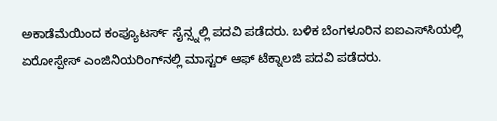ಅಕಾಡೆಮೆಯಿಂದ ಕಂಪ್ಯೂಟರ್ಸ್‌ ಸೈನ್ಸ್ನಲ್ಲಿ ಪದವಿ ಪಡೆದರು. ಬಳಿಕ ಬೆಂಗಳೂರಿನ ಐಐಎಸ್‌ಸಿಯಲ್ಲಿ ಏರೋಸ್ಪೇಸ್ ಎಂಜಿನಿಯರಿಂಗ್‌ನಲ್ಲಿ ಮಾಸ್ಟರ್‌ ಆಫ್‌ ಟೆಕ್ನಾಲಜಿ ಪದವಿ ಪಡೆದರು.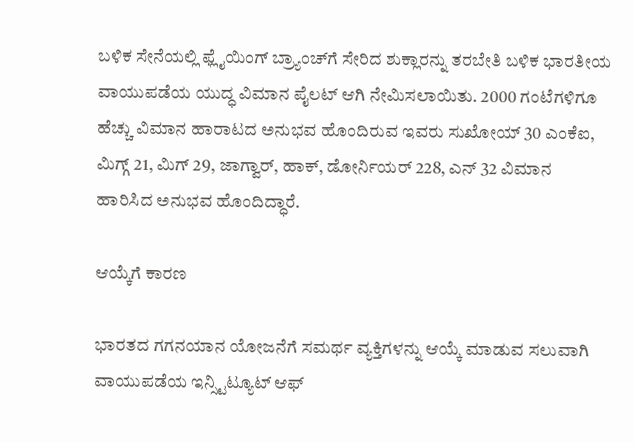ಬಳಿಕ ಸೇನೆಯಲ್ಲಿ ಫ್ಲೈಯಿಂಗ್‌ ಬ್ರ್ಯಾಂಚ್‌ಗೆ ಸೇರಿದ ಶುಕ್ಲಾರನ್ನು ತರಬೇತಿ ಬಳಿಕ ಭಾರತೀಯ ವಾಯುಪಡೆಯ ಯುದ್ಧ ವಿಮಾನ ಪೈಲಟ್‌ ಆಗಿ ನೇಮಿಸಲಾಯಿತು. 2000 ಗಂಟೆಗಳಿಗೂ ಹೆಚ್ಚು ವಿಮಾನ ಹಾರಾಟದ ಅನುಭವ ಹೊಂದಿರುವ ಇವರು ಸುಖೋಯ್‌ 30 ಎಂಕೆಐ, ಮಿಗ್ಗ್ 21, ಮಿಗ್‌ 29, ಜಾಗ್ವಾರ್‌, ಹಾಕ್‌, ಡೋರ್ನಿಯರ್‌ 228, ಎನ್‌ 32 ವಿಮಾನ ಹಾರಿಸಿದ ಅನುಭವ ಹೊಂದಿದ್ಧಾರೆ.

ಆಯ್ಕೆಗೆ ಕಾರಣ

ಭಾರತದ ಗಗನಯಾನ ಯೋಜನೆಗೆ ಸಮರ್ಥ ವ್ಯಕ್ತಿಗಳನ್ನು ಆಯ್ಕೆ ಮಾಡುವ ಸಲುವಾಗಿ ವಾಯುಪಡೆಯ ಇನ್ಸ್ಟಿಟ್ಯೂಟ್ ಆಫ್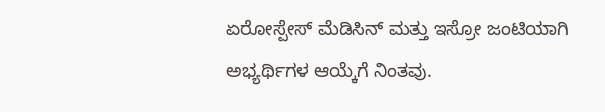ಏರೋಸ್ಪೇಸ್ ಮೆಡಿಸಿನ್ ಮತ್ತು ಇಸ್ರೋ ಜಂಟಿಯಾಗಿ ಅಭ್ಯರ್ಥಿಗಳ ಆಯ್ಕೆಗೆ ನಿಂತವು.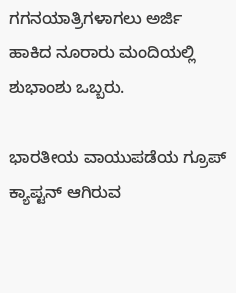ಗಗನಯಾತ್ರಿಗಳಾಗಲು ಅರ್ಜಿ ಹಾಕಿದ ನೂರಾರು ಮಂದಿಯಲ್ಲಿ ಶುಭಾಂಶು ಒಬ್ಬರು.

ಭಾರತೀಯ ವಾಯುಪಡೆಯ ಗ್ರೂಪ್ ಕ್ಯಾಪ್ಟನ್ ಆಗಿರುವ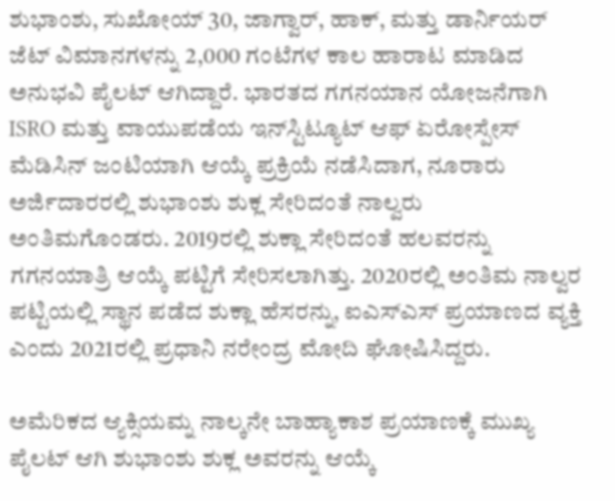ಶುಭಾಂಶು, ಸುಖೋಯ್ 30, ಜಾಗ್ವಾರ್, ಹಾಕ್, ಮತ್ತು ಡಾರ್ನಿಯರ್ ಜೆಟ್ ವಿಮಾನಗಳನ್ನು 2,000 ಗಂಟೆಗಳ ಕಾಲ ಹಾರಾಟ ಮಾಡಿದ ಅನುಭವಿ ಪೈಲಟ್ ಆಗಿದ್ದಾರೆ. ಭಾರತದ ಗಗನಯಾನ ಯೋಜನೆಗಾಗಿ ISRO ಮತ್ತು ವಾಯುಪಡೆಯ ಇನ್‌ಸ್ಟಿಟ್ಯೂಟ್ ಆಫ್ ಏರೋಸ್ಪೇಸ್ ಮೆಡಿಸಿನ್ ಜಂಟಿಯಾಗಿ ಆಯ್ಕೆ ಪ್ರಕ್ರಿಯೆ ನಡೆಸಿದಾಗ, ನೂರಾರು ಅರ್ಜಿದಾರರಲ್ಲಿ ಶುಭಾಂಶು ಶುಕ್ಲ ಸೇರಿದಂತೆ ನಾಲ್ವರು ಅಂತಿಮಗೊಂಡರು. 2019ರಲ್ಲಿ ಶುಕ್ಲಾ ಸೇರಿದಂತೆ ಹಲವರನ್ನು ಗಗನಯಾತ್ರಿ ಆಯ್ಕೆ ಪಟ್ಟಿಗೆ ಸೇರಿಸಲಾಗಿತ್ತು. 2020ರಲ್ಲಿ ಅಂತಿಮ ನಾಲ್ವರ ಪಟ್ಟಿಯಲ್ಲಿ ಸ್ಥಾನ ಪಡೆದ ಶುಕ್ಲಾ ಹೆಸರನ್ನು, ಐಎಸ್‌ಎಸ್‌ ಪ್ರಯಾಣದ ವ್ಯಕ್ತಿ ಎಂದು 2021ರಲ್ಲಿ ಪ್ರಧಾನಿ ನರೇಂದ್ರ ಮೋದಿ ಘೋಷಿಸಿದ್ದರು.

ಅಮೆರಿಕದ ಆ್ಯಕ್ಸಿಯಮ್ನ ನಾಲ್ಕನೇ ಬಾಹ್ಯಾಕಾಶ ಪ್ರಯಾಣಕ್ಕೆ ಮುಖ್ಯ ಪೈಲಟ್ ಆಗಿ ಶುಭಾಂಶು ಶುಕ್ಲ ಅವರನ್ನು ಆಯ್ಕೆ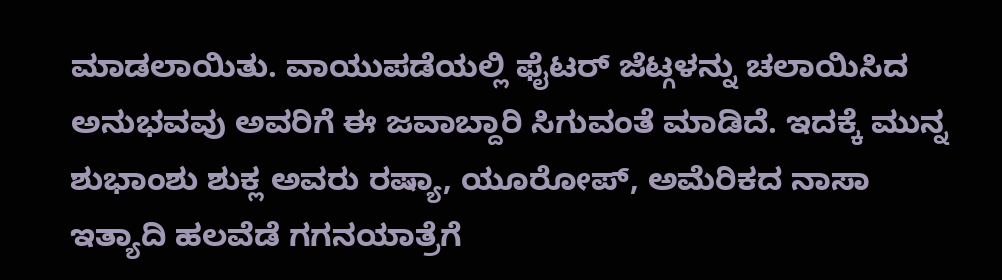ಮಾಡಲಾಯಿತು. ವಾಯುಪಡೆಯಲ್ಲಿ ಫೈಟರ್ ಜೆಟ್ಗಳನ್ನು ಚಲಾಯಿಸಿದ ಅನುಭವವು ಅವರಿಗೆ ಈ ಜವಾಬ್ದಾರಿ ಸಿಗುವಂತೆ ಮಾಡಿದೆ. ಇದಕ್ಕೆ ಮುನ್ನ ಶುಭಾಂಶು ಶುಕ್ಲ ಅವರು ರಷ್ಯಾ, ಯೂರೋಪ್, ಅಮೆರಿಕದ ನಾಸಾ ಇತ್ಯಾದಿ ಹಲವೆಡೆ ಗಗನಯಾತ್ರೆಗೆ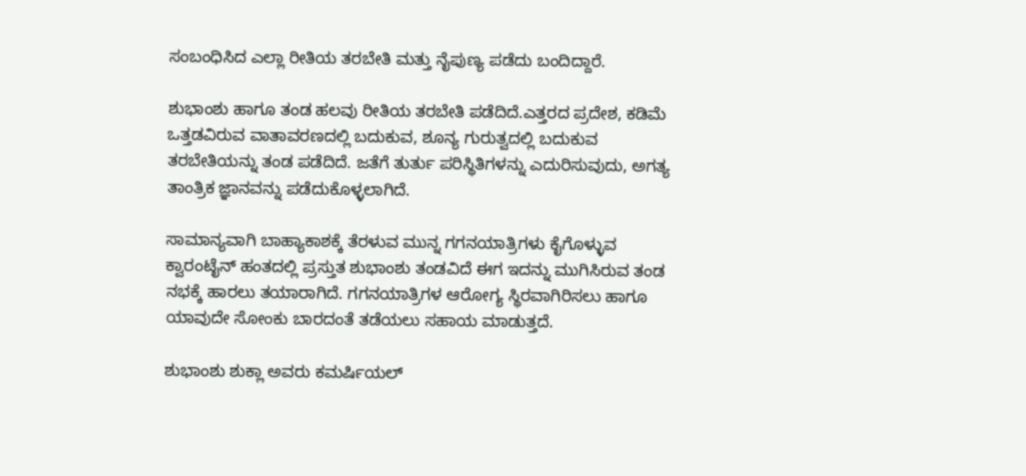ಸಂಬಂಧಿಸಿದ ಎಲ್ಲಾ ರೀತಿಯ ತರಬೇತಿ ಮತ್ತು ನೈಪುಣ್ಯ ಪಡೆದು ಬಂದಿದ್ದಾರೆ.

ಶುಭಾಂಶು ಹಾಗೂ ತಂಡ ಹಲವು ರೀತಿಯ ತರಬೇತಿ ಪಡೆದಿದೆ.ಎತ್ತರದ ಪ್ರದೇಶ, ಕಡಿಮೆ ಒತ್ತಡವಿರುವ ವಾತಾವರಣದಲ್ಲಿ ಬದುಕುವ, ಶೂನ್ಯ ಗುರುತ್ವದಲ್ಲಿ ಬದುಕುವ ತರಬೇತಿಯನ್ನು ತಂಡ ಪಡೆದಿದೆ. ಜತೆಗೆ ತುರ್ತು ಪರಿಸ್ಥಿತಿಗಳನ್ನು ಎದುರಿಸುವುದು, ಅಗತ್ಯ ತಾಂತ್ರಿಕ ಜ್ಞಾನವನ್ನು ಪಡೆದುಕೊಳ್ಳಲಾಗಿದೆ.

ಸಾಮಾನ್ಯವಾಗಿ ಬಾಹ್ಯಾಕಾಶಕ್ಕೆ ತೆರಳುವ ಮುನ್ನ ಗಗನಯಾತ್ರಿಗಳು ಕೈಗೊಳ್ಳುವ ಕ್ವಾರಂಟೈನ್‌ ಹಂತದಲ್ಲಿ ಪ್ರಸ್ತುತ ಶುಭಾಂಶು ತಂಡವಿದೆ ಈಗ ಇದನ್ನು ಮುಗಿಸಿರುವ ತಂಡ ನಭಕ್ಕೆ ಹಾರಲು ತಯಾರಾಗಿದೆ. ಗಗನಯಾತ್ರಿಗಳ ಆರೋಗ್ಯ ಸ್ಥಿರವಾಗಿರಿಸಲು ಹಾಗೂ ಯಾವುದೇ ಸೋಂಕು ಬಾರದಂತೆ ತಡೆಯಲು ಸಹಾಯ ಮಾಡುತ್ತದೆ.

ಶುಭಾಂಶು ಶುಕ್ಲಾ ಅವರು ಕಮರ್ಷಿಯಲ್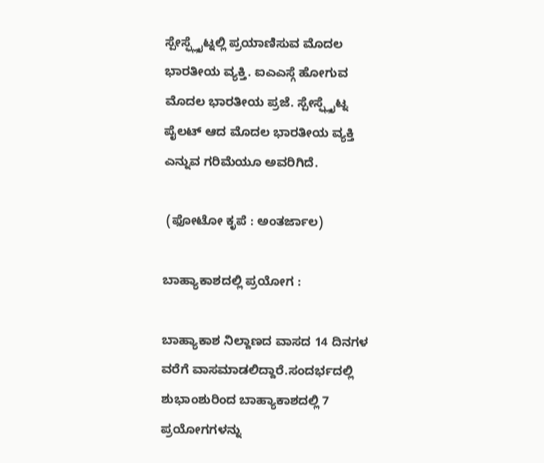ಸ್ಪೇಸ್ಫ್ಲೈಟ್ನಲ್ಲಿ ಪ್ರಯಾಣಿಸುವ ಮೊದಲ ಭಾರತೀಯ ವ್ಯಕ್ತಿ. ಐಎಎಸ್ಗೆ ಹೋಗುವ ಮೊದಲ ಭಾರತೀಯ ಪ್ರಜೆ. ಸ್ಪೇಸ್ಫ್ಲೈಟ್ನ ಪೈಲಟ್ ಆದ ಮೊದಲ ಭಾರತೀಯ ವ್ಯಕ್ತಿ ಎನ್ನುವ ಗರಿಮೆಯೂ ಅವರಿಗಿದೆ.

 (ಫೋಟೋ ಕೃಪೆ : ಅಂತರ್ಜಾಲ)

ಬಾಹ್ಯಾಕಾಶದಲ್ಲಿ ಪ್ರಯೋಗ :

ಬಾಹ್ಯಾಕಾಶ ನಿಲ್ದಾಣದ ವಾಸದ 14 ದಿನಗಳ ವರೆಗೆ ವಾಸಮಾಡಲಿದ್ದಾರೆ.ಸಂದರ್ಭದಲ್ಲಿ ಶುಭಾಂಶುರಿಂದ ಬಾಹ್ಯಾಕಾಶದಲ್ಲಿ 7 ಪ್ರಯೋಗಗಳನ್ನು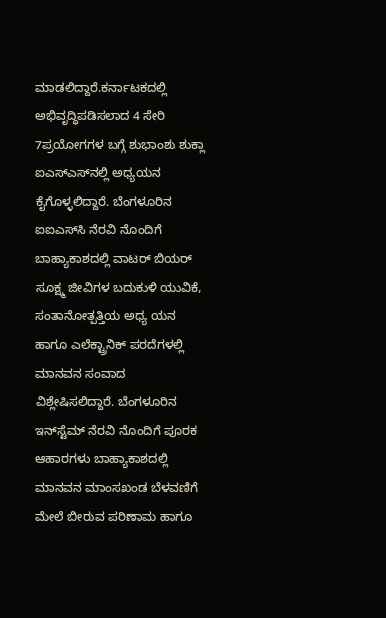ಮಾಡಲಿದ್ದಾರೆ.ಕರ್ನಾಟಕದಲ್ಲಿ ಅಭಿವೃದ್ಧಿಪಡಿಸಲಾದ 4 ಸೇರಿ 7ಪ್ರಯೋಗಗಳ ಬಗ್ಗೆ ಶುಭಾಂಶು ಶುಕ್ಲಾ ಐಎಸ್‌ಎಸ್‌ನಲ್ಲಿ ಅಧ್ಯಯನ ಕೈಗೊಳ್ಳಲಿದ್ದಾರೆ. ಬೆಂಗಳೂರಿನ ಐಐಎಸ್‌ಸಿ ನೆರವಿ ನೊಂದಿಗೆ ಬಾಹ್ಯಾಕಾಶದಲ್ಲಿ ವಾಟರ್‌ ಬಿಯರ್‌ ಸೂಕ್ಷ್ಮ ಜೀವಿಗಳ ಬದುಕುಳಿ ಯುವಿಕೆ, ಸಂತಾನೋತ್ಪತ್ತಿಯ ಅಧ್ಯ ಯನ ಹಾಗೂ ಎಲೆಕ್ಟ್ರಾನಿಕ್‌ ಪರದೆಗಳಲ್ಲಿ ಮಾನವನ ಸಂವಾದ ವಿಶ್ಲೇಷಿಸಲಿದ್ದಾರೆ. ಬೆಂಗಳೂರಿನ ಇನ್‌ಸ್ಟೆಮ್‌ ನೆರವಿ ನೊಂದಿಗೆ ಪೂರಕ ಆಹಾರಗಳು ಬಾಹ್ಯಾಕಾಶದಲ್ಲಿ ಮಾನವನ ಮಾಂಸಖಂಡ ಬೆಳವಣಿಗೆ ಮೇಲೆ ಬೀರುವ ಪರಿಣಾಮ ಹಾಗೂ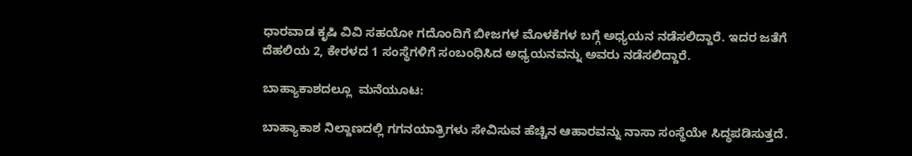ಧಾರವಾಡ ಕೃಷಿ ವಿವಿ ಸಹಯೋ ಗದೊಂದಿಗೆ ಬೀಜಗಳ ಮೊಳಕೆಗಳ ಬಗ್ಗೆ ಅಧ್ಯಯನ ನಡೆಸಲಿದ್ದಾರೆ. ಇದರ ಜತೆಗೆ ದೆಹಲಿಯ 2, ಕೇರಳದ 1 ಸಂಸ್ಥೆಗಳಿಗೆ ಸಂಬಂಧಿಸಿದ ಅಧ್ಯಯನವನ್ನು ಅವರು ನಡೆಸಲಿದ್ದಾರೆ.

ಬಾಹ್ಯಾಕಾಶದಲ್ಲೂ  ಮನೆಯೂಟ:

ಬಾಹ್ಯಾಕಾಶ ನಿಲ್ದಾಣದಲ್ಲಿ ಗಗನಯಾತ್ರಿಗಳು ಸೇವಿಸುವ ಹೆಚ್ಚಿನ ಆಹಾರವನ್ನು ನಾಸಾ ಸಂಸ್ಥೆಯೇ ಸಿದ್ಧಪಡಿಸುತ್ತದೆ.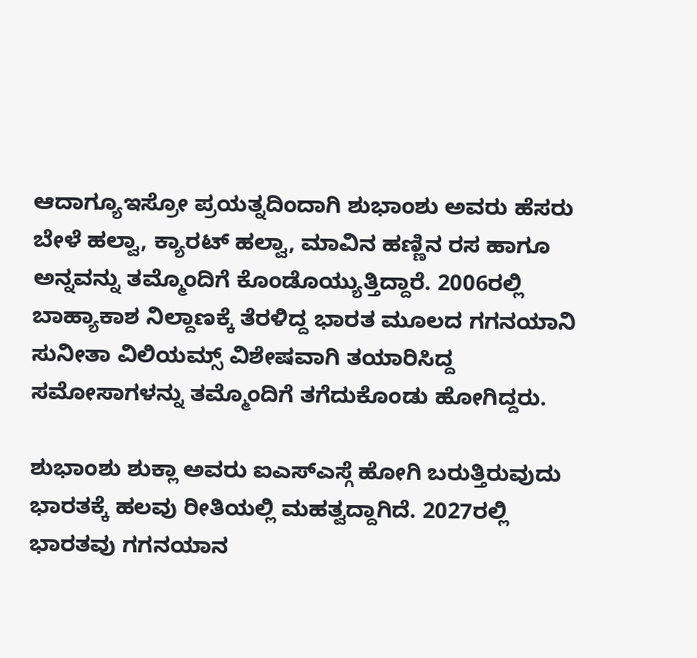ಆದಾಗ್ಯೂಇಸ್ರೋ ಪ್ರಯತ್ನದಿಂದಾಗಿ ಶುಭಾಂಶು ಅವರು ಹೆಸರು ಬೇಳೆ ಹಲ್ವಾ, ಕ್ಯಾರಟ್‌ ಹಲ್ವಾ, ಮಾವಿನ ಹಣ್ಣಿನ ರಸ ಹಾಗೂ ಅನ್ನವನ್ನು ತಮ್ಮೊಂದಿಗೆ ಕೊಂಡೊಯ್ಯುತ್ತಿದ್ದಾರೆ. 2006ರಲ್ಲಿ ಬಾಹ್ಯಾಕಾಶ ನಿಲ್ದಾಣಕ್ಕೆ ತೆರಳಿದ್ದ ಭಾರತ ಮೂಲದ ಗಗನಯಾನಿ ಸುನೀತಾ ವಿಲಿಯಮ್ಸ್‌ ವಿಶೇಷವಾಗಿ ತಯಾರಿಸಿದ್ದ ಸಮೋಸಾಗಳನ್ನು ತಮ್ಮೊಂದಿಗೆ ತಗೆದುಕೊಂಡು ಹೋಗಿದ್ದರು.

ಶುಭಾಂಶು ಶುಕ್ಲಾ ಅವರು ಐಎಸ್ಎಸ್ಗೆ ಹೋಗಿ ಬರುತ್ತಿರುವುದು ಭಾರತಕ್ಕೆ ಹಲವು ರೀತಿಯಲ್ಲಿ ಮಹತ್ವದ್ದಾಗಿದೆ. 2027ರಲ್ಲಿ ಭಾರತವು ಗಗನಯಾನ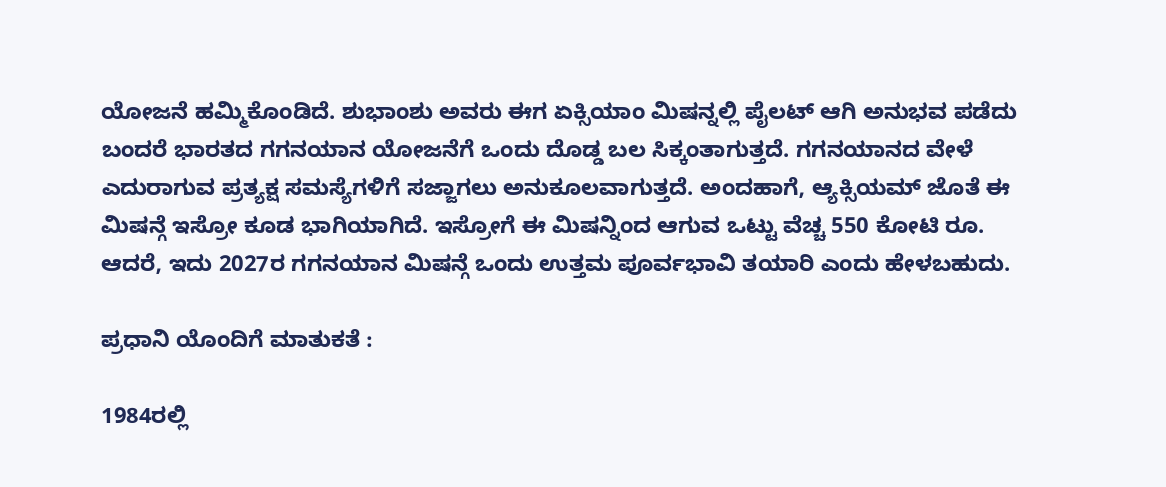ಯೋಜನೆ ಹಮ್ಮಿಕೊಂಡಿದೆ. ಶುಭಾಂಶು ಅವರು ಈಗ ಏಕ್ಸಿಯಾಂ ಮಿಷನ್ನಲ್ಲಿ ಪೈಲಟ್ ಆಗಿ ಅನುಭವ ಪಡೆದು ಬಂದರೆ ಭಾರತದ ಗಗನಯಾನ ಯೋಜನೆಗೆ ಒಂದು ದೊಡ್ಡ ಬಲ ಸಿಕ್ಕಂತಾಗುತ್ತದೆ. ಗಗನಯಾನದ ವೇಳೆ ಎದುರಾಗುವ ಪ್ರತ್ಯಕ್ಷ ಸಮಸ್ಯೆಗಳಿಗೆ ಸಜ್ಜಾಗಲು ಅನುಕೂಲವಾಗುತ್ತದೆ. ಅಂದಹಾಗೆ, ಆ್ಯಕ್ಸಿಯಮ್ ಜೊತೆ ಈ ಮಿಷನ್ಗೆ ಇಸ್ರೋ ಕೂಡ ಭಾಗಿಯಾಗಿದೆ. ಇಸ್ರೋಗೆ ಈ ಮಿಷನ್ನಿಂದ ಆಗುವ ಒಟ್ಟು ವೆಚ್ಚ 550 ಕೋಟಿ ರೂ. ಆದರೆ, ಇದು 2027ರ ಗಗನಯಾನ ಮಿಷನ್ಗೆ ಒಂದು ಉತ್ತಮ ಪೂರ್ವಭಾವಿ ತಯಾರಿ ಎಂದು ಹೇಳಬಹುದು.

ಪ್ರಧಾನಿ ಯೊಂದಿಗೆ ಮಾತುಕತೆ :

1984ರಲ್ಲಿ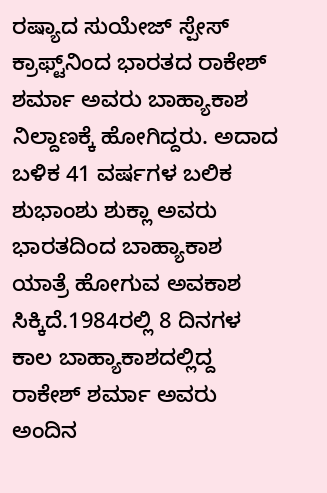ರಷ್ಯಾದ ಸುಯೇಜ್ ಸ್ಪೇಸ್ ಕ್ರಾಫ್ಟ್‌ನಿಂದ ಭಾರತದ ರಾಕೇಶ್ ಶರ್ಮಾ ಅವರು ಬಾಹ್ಯಾಕಾಶ ನಿಲ್ದಾಣಕ್ಕೆ ಹೋಗಿದ್ದರು. ಅದಾದ ಬಳಿಕ 41 ವರ್ಷಗಳ ಬಲಿಕ ಶುಭಾಂಶು ಶುಕ್ಲಾ ಅವರು ಭಾರತದಿಂದ ಬಾಹ್ಯಾಕಾಶ ಯಾತ್ರೆ ಹೋಗುವ ಅವಕಾಶ ಸಿಕ್ಕಿದೆ.1984ರಲ್ಲಿ 8 ದಿನಗಳ ಕಾಲ ಬಾಹ್ಯಾಕಾಶದಲ್ಲಿದ್ದ ರಾಕೇಶ್ ಶರ್ಮಾ ಅವರು ಅಂದಿನ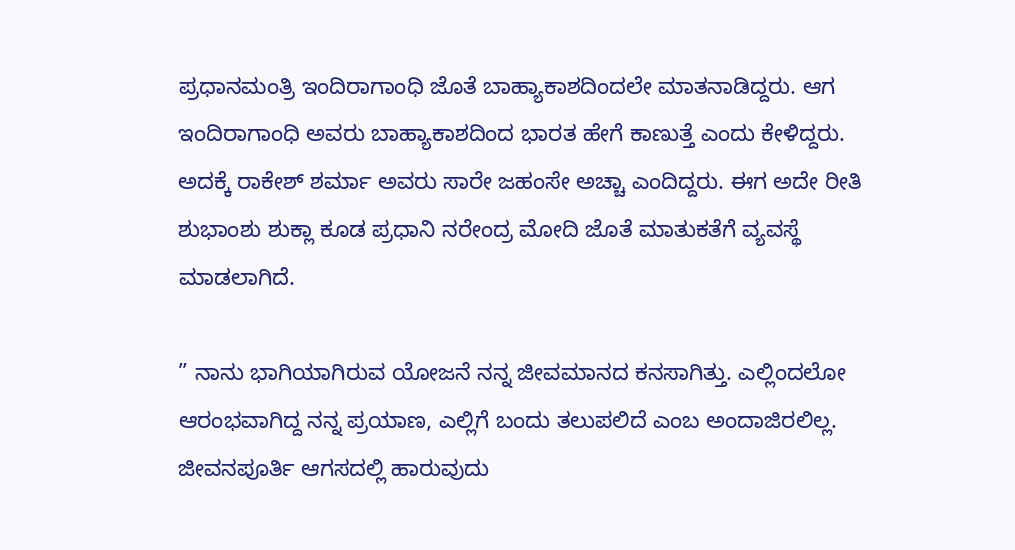ಪ್ರಧಾನಮಂತ್ರಿ ಇಂದಿರಾಗಾಂಧಿ ಜೊತೆ ಬಾಹ್ಯಾಕಾಶದಿಂದಲೇ ಮಾತನಾಡಿದ್ದರು. ಆಗ ಇಂದಿರಾಗಾಂಧಿ ಅವರು ಬಾಹ್ಯಾಕಾಶದಿಂದ ಭಾರತ ಹೇಗೆ ಕಾಣುತ್ತೆ ಎಂದು ಕೇಳಿದ್ದರು. ಅದಕ್ಕೆ ರಾಕೇಶ್ ಶರ್ಮಾ ಅವರು ಸಾರೇ ಜಹಂಸೇ ಅಚ್ಚಾ ಎಂದಿದ್ದರು. ಈಗ ಅದೇ ರೀತಿ ಶುಭಾಂಶು ಶುಕ್ಲಾ ಕೂಡ ಪ್ರಧಾನಿ ನರೇಂದ್ರ ಮೋದಿ ಜೊತೆ ಮಾತುಕತೆಗೆ ವ್ಯವಸ್ಥೆ ಮಾಡಲಾಗಿದೆ.

” ನಾನು ಭಾಗಿಯಾಗಿರುವ ಯೋಜನೆ ನನ್ನ ಜೀವಮಾನದ ಕನಸಾಗಿತ್ತು. ಎಲ್ಲಿಂದಲೋ ಆರಂಭವಾಗಿದ್ದ ನನ್ನ ಪ್ರಯಾಣ, ಎಲ್ಲಿಗೆ ಬಂದು ತಲುಪಲಿದೆ ಎಂಬ ಅಂದಾಜಿರಲಿಲ್ಲ. ಜೀವನಪೂರ್ತಿ ಆಗಸದಲ್ಲಿ ಹಾರುವುದು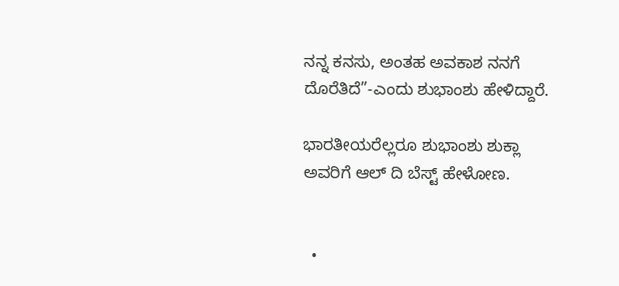ನನ್ನ ಕನಸು, ಅಂತಹ ಅವಕಾಶ ನನಗೆ ದೊರೆತಿದೆ”-ಎಂದು ಶುಭಾಂಶು ಹೇಳಿದ್ದಾರೆ.

ಭಾರತೀಯರೆಲ್ಲರೂ ಶುಭಾಂಶು ಶುಕ್ಲಾ ಅವರಿಗೆ ಆಲ್ ದಿ ಬೆಸ್ಟ್ ಹೇಳೋಣ.


  •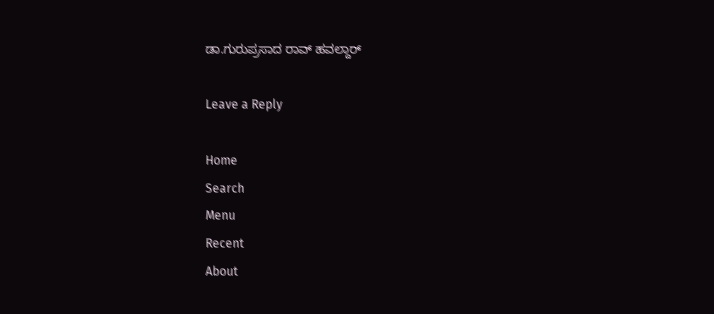ಡಾ.ಗುರುಪ್ರಸಾದ ರಾವ್ ಹವಲ್ದಾರ್

Leave a Reply

Home
Search
Menu
Recent
About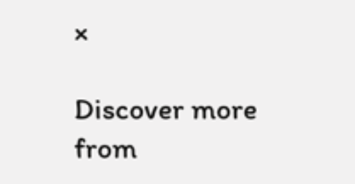×

Discover more from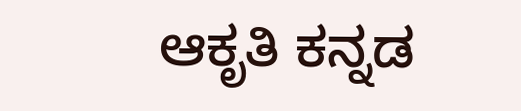ಆಕೃತಿ ಕನ್ನಡ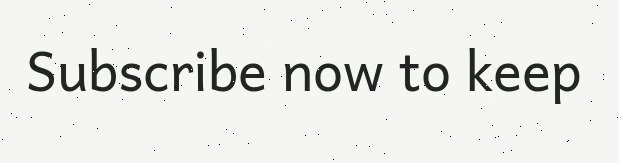Subscribe now to keep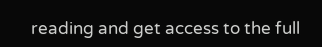reading and get access to the full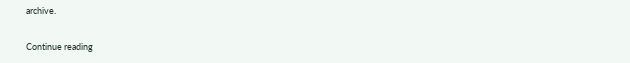archive.

Continue reading